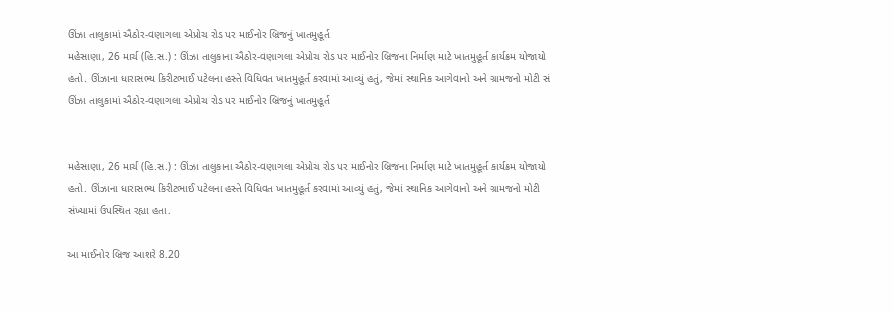ઊંઝા તાલુકામાં ઐઠોર-વણાગલા એપ્રોચ રોડ પર માઈનોર બ્રિજનું ખાતમુહૂર્ત
મહેસાણા, 26 માર્ચ (હિ.સ.) : ઊંઝા તાલુકાના ઐઠોર-વણાગલા એપ્રોચ રોડ પર માઈનોર બ્રિજના નિર્માણ માટે ખાતમુહૂર્ત કાર્યક્રમ યોજાયો હતો. ઊંઝાના ધારાસભ્ય કિરીટભાઈ પટેલના હસ્તે વિધિવત ખાતમુહૂર્ત કરવામાં આવ્યું હતું, જેમાં સ્થાનિક આગેવાનો અને ગ્રામજનો મોટી સં
ઊંઝા તાલુકામાં ઐઠોર-વણાગલા એપ્રોચ રોડ પર માઈનોર બ્રિજનું ખાતમુહૂર્ત


મહેસાણા, 26 માર્ચ (હિ.સ.) : ઊંઝા તાલુકાના ઐઠોર-વણાગલા એપ્રોચ રોડ પર માઈનોર બ્રિજના નિર્માણ માટે ખાતમુહૂર્ત કાર્યક્રમ યોજાયો હતો. ઊંઝાના ધારાસભ્ય કિરીટભાઈ પટેલના હસ્તે વિધિવત ખાતમુહૂર્ત કરવામાં આવ્યું હતું, જેમાં સ્થાનિક આગેવાનો અને ગ્રામજનો મોટી સંખ્યામાં ઉપસ્થિત રહ્યા હતા.

આ માઈનોર બ્રિજ આશરે 8.20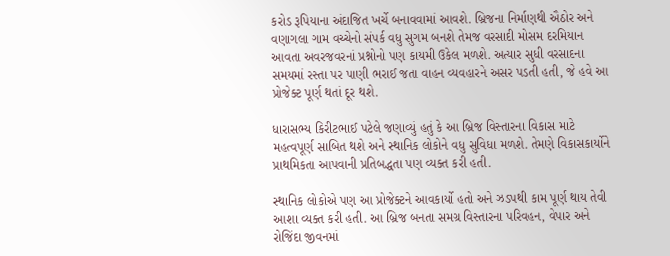કરોડ રૂપિયાના અંદાજિત ખર્ચે બનાવવામાં આવશે. બ્રિજના નિર્માણથી ઐઠોર અને વણાગલા ગામ વચ્ચેનો સંપર્ક વધુ સુગમ બનશે તેમજ વરસાદી મોસમ દરમિયાન આવતા અવરજવરનાં પ્રશ્નોનો પણ કાયમી ઉકેલ મળશે. અત્યાર સુધી વરસાદના સમયમાં રસ્તા પર પાણી ભરાઈ જતા વાહન વ્યવહારને અસર પડતી હતી, જે હવે આ પ્રોજેક્ટ પૂર્ણ થતાં દૂર થશે.

ધારાસભ્ય કિરીટભાઈ પટેલે જણાવ્યું હતું કે આ બ્રિજ વિસ્તારના વિકાસ માટે મહત્વપૂર્ણ સાબિત થશે અને સ્થાનિક લોકોને વધુ સુવિધા મળશે. તેમણે વિકાસકાર્યોને પ્રાથમિકતા આપવાની પ્રતિબદ્ધતા પણ વ્યક્ત કરી હતી.

સ્થાનિક લોકોએ પણ આ પ્રોજેક્ટને આવકાર્યો હતો અને ઝડપથી કામ પૂર્ણ થાય તેવી આશા વ્યક્ત કરી હતી. આ બ્રિજ બનતા સમગ્ર વિસ્તારના પરિવહન, વેપાર અને રોજિંદા જીવનમાં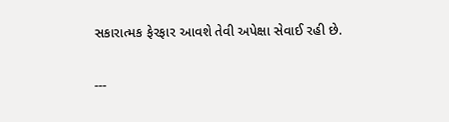સકારાત્મક ફેરફાર આવશે તેવી અપેક્ષા સેવાઈ રહી છે.

---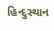હિન્દુસ્થાન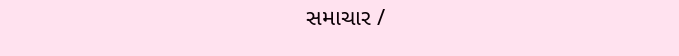સમાચાર /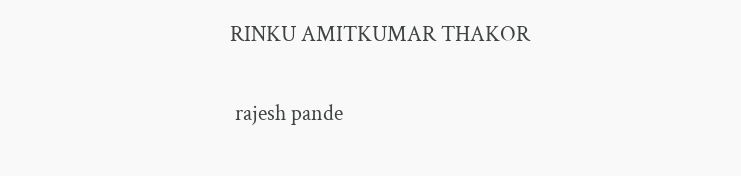RINKU AMITKUMAR THAKOR


 rajesh pande